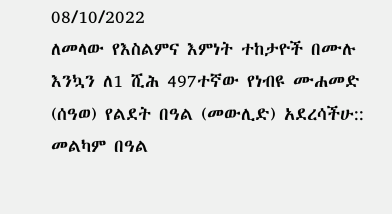08/10/2022
ለመላው የእስልምና እምነት ተከታዮች በሙሉ እንኳን ለ1 ሺሕ 497ተኛው የነብዩ ሙሐመድ (ሰዓወ) የልደት በዓል (መውሊድ) አደረሳችሁ:: መልካም በዓል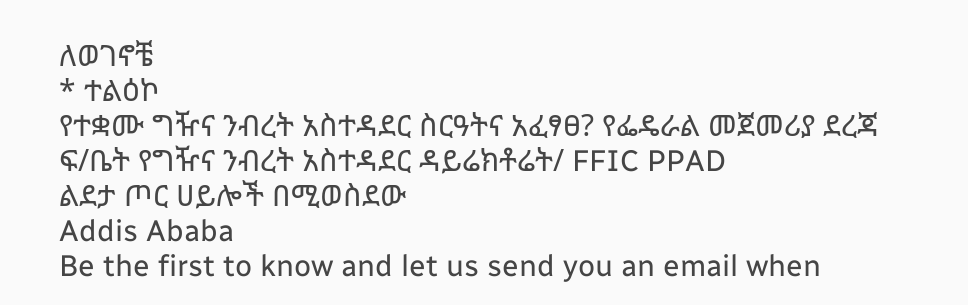ለወገኖቼ
* ተልዕኮ
የተቋሙ ግዥና ንብረት አስተዳደር ስርዓትና አፈፃፀ? የፌዴራል መጀመሪያ ደረጃ ፍ/ቤት የግዥና ንብረት አስተዳደር ዳይሬክቶሬት/ FFIC PPAD
ልደታ ጦር ሀይሎች በሚወስደው
Addis Ababa
Be the first to know and let us send you an email when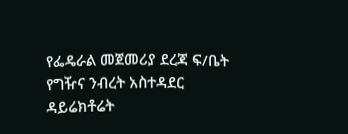የፌዴራል መጀመሪያ ደረጃ ፍ/ቤት የግዥና ንብረት አስተዳደር ዳይሬክቶሬት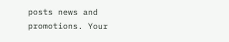posts news and promotions. Your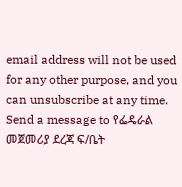email address will not be used for any other purpose, and you can unsubscribe at any time.
Send a message to የፌዴራል መጀመሪያ ደረጃ ፍ/ቤት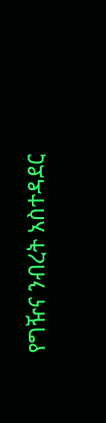የግዥና ንብረት አስተዳደር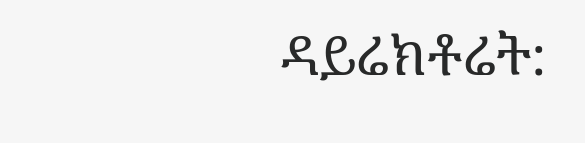ዳይሬክቶሬት: